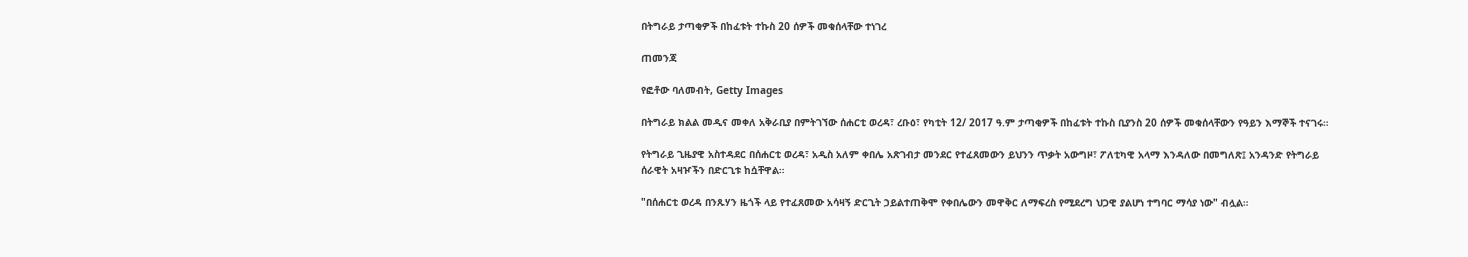በትግራይ ታጣቂዎች በከፈቱት ተኩስ 20 ሰዎች መቁሰላቸው ተነገረ

ጠመንጃ

የፎቶው ባለመብት, Getty Images

በትግራይ ክልል መዲና መቀለ አቅራቢያ በምትገኘው ሰሐርቲ ወረዳ፣ ረቡዕ፣ የካቲት 12/ 2017 ዓ.ም ታጣቂዎች በከፈቱት ተኩስ ቢያንስ 20 ሰዎች መቁሰላቸውን የዓይን እማኞች ተናገሩ።

የትግራይ ጊዜያዊ አስተዳደር በሰሐርቲ ወረዳ፣ አዲስ አለም ቀበሌ አጽገብታ መንደር የተፈጸመውን ይህንን ጥቃት አውግዞ፣ ፖለቲካዊ አላማ እንዳለው በመግለጽ፤ አንዳንድ የትግራይ ሰራዊት አዛዦችን በድርጊቱ ከሷቸዋል።

"በሰሐርቲ ወረዳ በንጹሃን ዜጎች ላይ የተፈጸመው አሳዛኝ ድርጊት ኃይልተጠቅሞ የቀበሌውን መዋቅር ለማፍረስ የሚደረግ ህጋዊ ያልሆነ ተግባር ማሳያ ነው" ብሏል።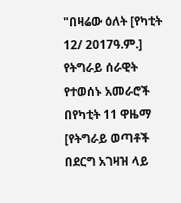"በዛሬው ዕለት [የካቲት 12/ 2017ዓ.ም.] የትግራይ ሰራዊት የተወሰኑ አመራሮች በየካቲት 11 ዋዜማ [የትግራይ ወጣቶች በደርግ አገዛዝ ላይ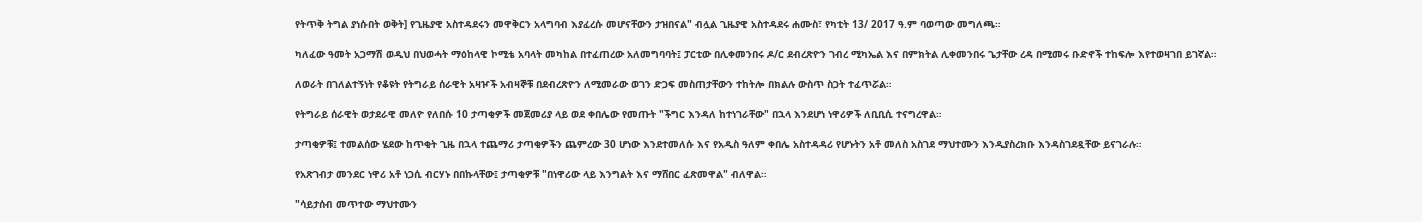የትጥቅ ትግል ያነሱበት ወቅት] የጊዜያዊ አስተዳደሩን መዋቅርን አላግባብ እያፈረሱ መሆናቸውን ታዝበናል" ብሏል ጊዜያዊ አስተዳደሩ ሐሙስ፣ የካቲት 13/ 2017 ዓ.ም ባወጣው መግለጫ።

ካለፈው ዓመት አጋማሽ ወዲህ በህወሓት ማዕከላዊ ኮሚቴ አባላት መካከል በተፈጠረው አለመግባባት፤ ፓርቲው በሊቀመንበሩ ዶ/ር ደብረጽዮን ገብረ ሚካኤል እና በምክትል ሊቀመንበሩ ጌታቸው ረዳ በሚመሩ ቡድኖች ተከፍሎ እየተወዛገበ ይገኛል።

ለወራት በገለልተኝነት የቆዩት የትግራይ ሰራዊት አዛዦች አብዛኞቹ በደብረጽዮን ለሚመራው ወገን ድጋፍ መስጠታቸውን ተከትሎ በክልሉ ውስጥ ስጋት ተፈጥሯል።

የትግራይ ሰራዊት ወታደራዊ መለዮ የለበሱ 10 ታጣቂዎች መጀመሪያ ላይ ወደ ቀበሌው የመጡት "ችግር እንዳለ ከተነገራቸው" በኋላ እንደሆነ ነዋሪዎች ለቢቢሲ ተናግረዋል።

ታጣቂዎቹ፤ ተመልሰው ሄደው ከጥቂት ጊዜ በኋላ ተጨማሪ ታጣቂዎችን ጨምረው 30 ሆነው እንደተመለሱ እና የአዲስ ዓለም ቀበሌ አስተዳዳሪ የሆኑትን አቶ መለስ አስገደ ማህተሙን እንዲያስረክቡ እንዳስገደዷቸው ይናገራሉ።

የአጽገብታ መንደር ነዋሪ አቶ ነጋሲ ብርሃኑ በበኩላቸው፤ ታጣቂዎቹ "በነዋሪው ላይ እንግልት እና ማሸበር ፈጽመዋል" ብለዋል።

"ሳይታሰብ መጥተው ማህተሙን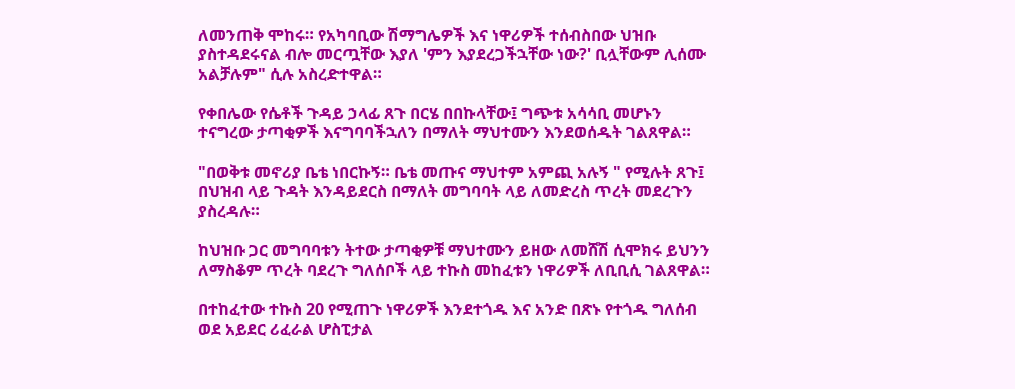ለመንጠቅ ሞከሩ። የአካባቢው ሽማግሌዎች እና ነዋሪዎች ተሰብስበው ህዝቡ ያስተዳደሩናል ብሎ መርጧቸው እያለ 'ምን እያደረጋችኋቸው ነው?' ቢሏቸውም ሊሰሙ አልቻሉም" ሲሉ አስረድተዋል።

የቀበሌው የሴቶች ጉዳይ ኃላፊ ጸጉ በርሄ በበኩላቸው፤ ግጭቱ አሳሳቢ መሆኑን ተናግረው ታጣቂዎች እናግባባችኋለን በማለት ማህተሙን እንደወሰዱት ገልጸዋል።

"በወቅቱ መኖሪያ ቤቴ ነበርኩኝ። ቤቴ መጡና ማህተም አምጪ አሉኝ " የሚሉት ጸጉ፤ በህዝብ ላይ ጉዳት እንዳይደርስ በማለት መግባባት ላይ ለመድረስ ጥረት መደረጉን ያስረዳሉ።

ከህዝቡ ጋር መግባባቱን ትተው ታጣቂዎቹ ማህተሙን ይዘው ለመሸሽ ሲሞክሩ ይህንን ለማስቆም ጥረት ባደረጉ ግለሰቦች ላይ ተኩስ መከፈቱን ነዋሪዎች ለቢቢሲ ገልጸዋል።

በተከፈተው ተኩስ 20 የሚጠጉ ነዋሪዎች እንደተጎዱ እና አንድ በጽኑ የተጎዱ ግለሰብ ወደ አይደር ሪፈራል ሆስፒታል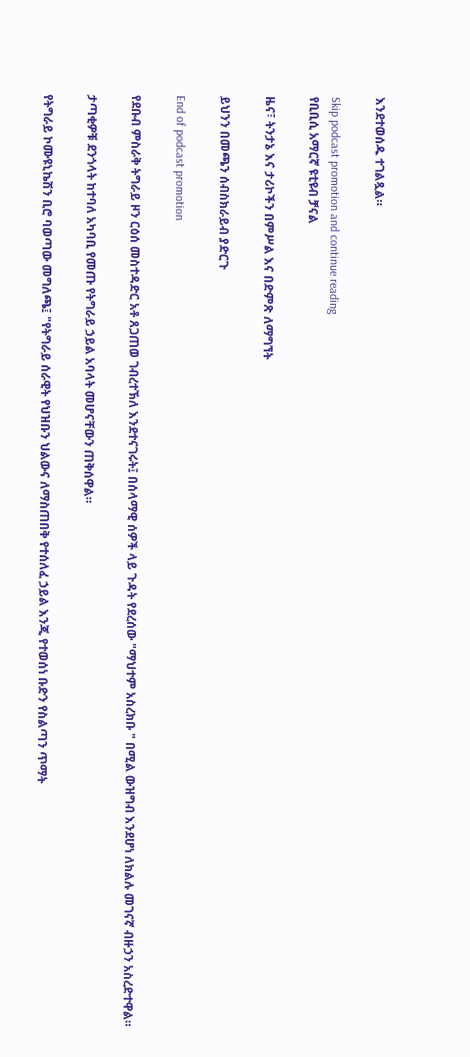እንደተወሰዱ ተገልጿል።

Skip podcast promotion and continue reading
የቢቢሲ አማርኛ ዩቲዩብ ቻናል

ዜና፣ ትንታኔ እና ታሪኮችን በምሥል እና በድምጽ ለማግኘት

ይህንን በመጫን ሰብስክራይብ ያድርጉ

End of podcast promotion

የደቡብ ምስራቅ ትግራይ ዞን ርዕሰ መስተዳድር አቶ ጸጋጠወ ገብረተኽለ እንደተናገሩት፤ በሰላማዊ ሰዎች ላይ ጉዳት የደረሰው "ማህተም አስረክቡ " በሚል ውዝግብ እንደሆነ ለክልሉ መገናኛ ብዙኃን አስረድተዋል።

ታጣቂዎቹ ደንጎላት ከተባለ አካባቢ የመጡ የትግራይ ኃይል አባላት መሆናቸውን ጠቅሰዋል።

የትግራይ ኮሙዩኒኬሽን ቢሮ ባወጣው መግለጫ፤ "የትግራይ ሰራዊት የህዝቡን ህልውና ለማስጠበቅ የተሰለፈ ኃይል እንጂ የተወሰነ ቡድን የስልጣን ጥማት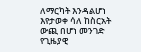ለማርካት እንዳልሆነ እየታወቀ ሳለ ከስርአት ውጪ በሆነ መንገድ የጊዜያዊ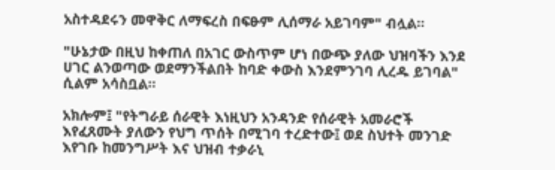አስተዳደሩን መዋቅር ለማፍረስ በፍፁም ሊሰማራ አይገባም" ብሏል።

"ሁኔታው በዚህ ከቀጠለ በአገር ውስጥም ሆነ በውጭ ያለው ህዝባችን እንደ ሀገር ልንወጣው ወደማንችልበት ከባድ ቀውስ እንደምንገባ ሊረዱ ይገባል" ሲልም አሳስቧል።

አክሎም፤ "የትግራይ ሰራዊት እነዚህን አንዳንድ የሰራዊት አመራሮች እየፈጸሙት ያለውን የህግ ጥሰት በሚገባ ተረድተው፤ ወደ ስህተት መንገድ እየገቡ ከመንግሥት እና ህዝብ ተቃራኒ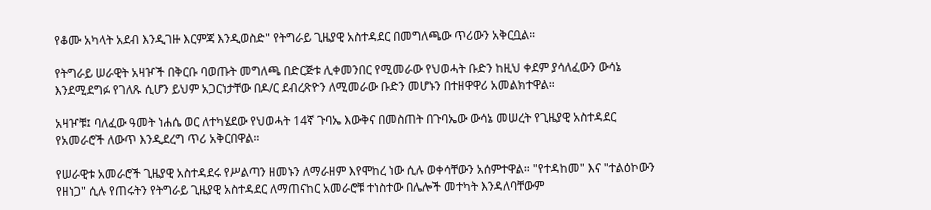የቆሙ አካላት አደብ እንዲገዙ እርምጃ እንዲወስድ" የትግራይ ጊዜያዊ አስተዳደር በመግለጫው ጥሪውን አቅርቧል።

የትግራይ ሠራዊት አዛዦች በቅርቡ ባወጡት መግለጫ በድርጅቱ ሊቀመንበር የሚመራው የህወሓት ቡድን ከዚህ ቀደም ያሳለፈውን ውሳኔ እንደሚደግፉ የገለጹ ሲሆን ይህም አጋርነታቸው በዶ/ር ደብረጽዮን ለሚመራው ቡድን መሆኑን በተዘዋዋሪ አመልክተዋል።

አዛዦቹ፤ ባለፈው ዓመት ነሐሴ ወር ለተካሄደው የህወሓት 14ኛ ጉባኤ እውቅና በመስጠት በጉባኤው ውሳኔ መሠረት የጊዜያዊ አስተዳደር የአመራሮች ለውጥ እንዲደረግ ጥሪ አቅርበዋል።

የሠራዊቱ አመራሮች ጊዜያዊ አስተዳደሩ የሥልጣን ዘመኑን ለማራዘም እየሞከረ ነው ሲሉ ወቀሳቸውን አሰምተዋል። "የተዳከመ" እና "ተልዕኮውን የዘነጋ" ሲሉ የጠሩትን የትግራይ ጊዜያዊ አስተዳደር ለማጠናከር አመራሮቹ ተነስተው በሌሎች መተካት እንዳለባቸውም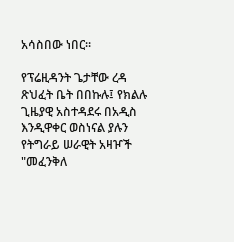አሳስበው ነበር።

የፕሬዚዳንት ጌታቸው ረዳ ጽህፈት ቤት በበኩሉ፤ የክልሉ ጊዜያዊ አስተዳደሩ በአዲስ እንዲዋቀር ወስነናል ያሉን የትግራይ ሠራዊት አዛዦች "መፈንቅለ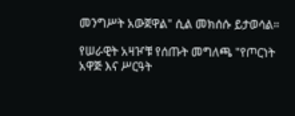መንግሥት አውጀዋል" ሲል መክሰሱ ይታወሳል።

የሠራዊት አዛዦቹ የሰጡት መግለጫ "የጦርነት አዋጅ እና ሥርዓት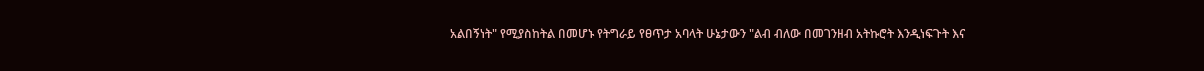አልበኝነት" የሚያስከትል በመሆኑ የትግራይ የፀጥታ አባላት ሁኔታውን "ልብ ብለው በመገንዘብ አትኩሮት እንዲነፍጉት እና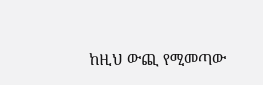ከዚህ ውጪ የሚመጣው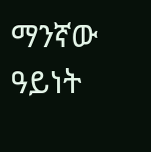ማንኛው ዓይነት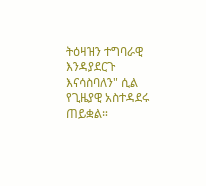ትዕዛዝን ተግባራዊ እንዳያደርጉ እናሳስባለን" ሲል የጊዜያዊ አስተዳደሩ ጠይቋል።